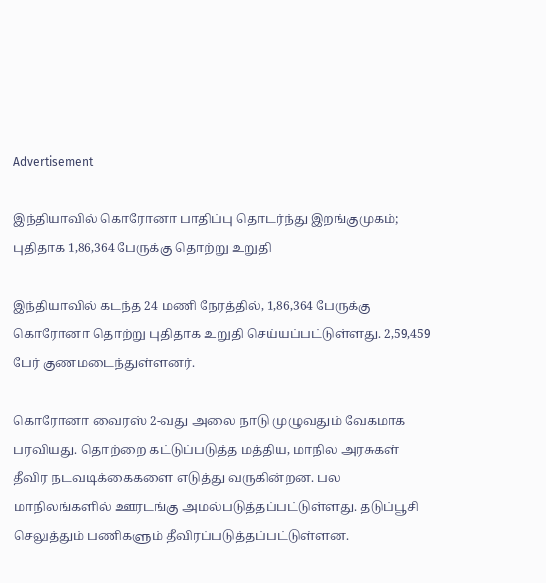Advertisement

இந்தியாவில் கொரோனா பாதிப்பு தொடர்ந்து இறங்குமுகம்; புதிதாக 1,86,364 பேருக்கு தொற்று உறுதி

இந்தியாவில் கடந்த 24 மணி நேரத்தில், 1,86,364 பேருக்கு கொரோனா தொற்று புதிதாக உறுதி செய்யப்பட்டுள்ளது. 2,59,459 பேர் குணமடைந்துள்ளனர்.

கொரோனா வைரஸ் 2-வது அலை நாடு முழுவதும் வேகமாக பரவியது. தொற்றை கட்டுப்படுத்த மத்திய, மாநில அரசுகள் தீவிர நடவடிக்கைகளை எடுத்து வருகின்றன. பல மாநிலங்களில் ஊரடங்கு அமல்படுத்தப்பட்டுள்ளது. தடுப்பூசி செலுத்தும் பணிகளும் தீவிரப்படுத்தப்பட்டுள்ளன.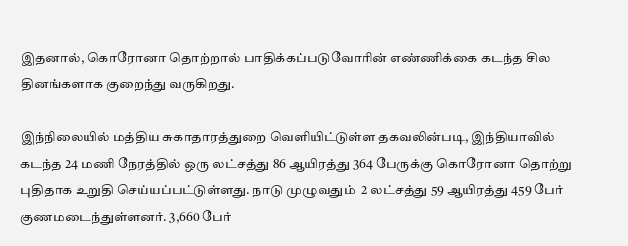இதனால், கொரோனா தொற்றால் பாதிக்கப்படுவோரின் எண்ணிக்கை கடந்த சில தினங்களாக குறைந்து வருகிறது.

இந்நிலையில் மத்திய சுகாதாரத்துறை வெளியிட்டுள்ள தகவலின்படி, இந்தியாவில் கடந்த 24 மணி நேரத்தில் ஒரு லட்சத்து 86 ஆயிரத்து 364 பேருக்கு கொரோனா தொற்று புதிதாக உறுதி செய்யப்பட்டுள்ளது. நாடு முழுவதும்  2 லட்சத்து 59 ஆயிரத்து 459 பேர் குணமடைந்துள்ளனர். 3,660 பேர்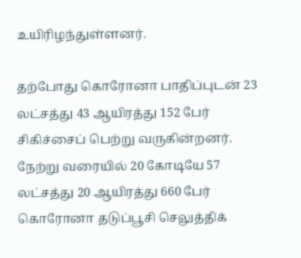உயிரிழந்துள்ளனர்.

தற்போது கொரோனா பாதிப்புடன் 23 லட்சத்து 43 ஆயிரத்து 152 பேர் சிகிச்சைப் பெற்று வருகின்றனர். நேற்று வரையில் 20 கோடியே 57 லட்சத்து 20 ஆயிரத்து 660 பேர் கொரோனா தடுப்பூசி செலுத்திக்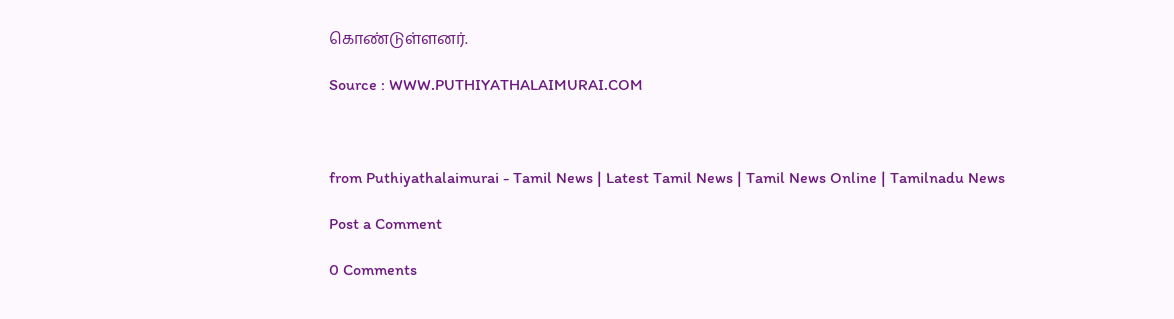கொண்டுள்ளனர்.

Source : WWW.PUTHIYATHALAIMURAI.COM



from Puthiyathalaimurai - Tamil News | Latest Tamil News | Tamil News Online | Tamilnadu News

Post a Comment

0 Comments